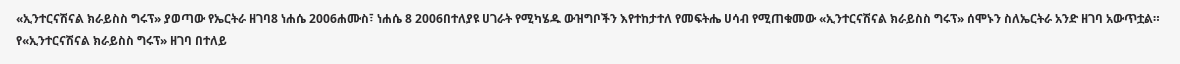«ኢንተርናሽናል ክራይስስ ግሩፕ» ያወጣው የኤርትራ ዘገባ8 ነሐሴ 2006ሐሙስ፣ ነሐሴ 8 2006በተለያዩ ሀገራት የሚካሄዱ ውዝግቦችን እየተከታተለ የመፍትሔ ሀሳብ የሚጠቁመው «ኢንተርናሽናል ክራይስስ ግሩፕ» ሰሞኑን ስለኤርትራ አንድ ዘገባ አውጥቷል። የ«ኢንተርናሽናል ክራይስስ ግሩፕ» ዘገባ በተለይ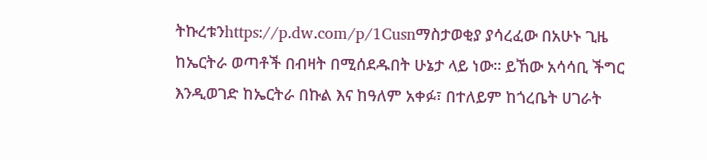ትኩረቱንhttps://p.dw.com/p/1Cusnማስታወቂያ ያሳረፈው በአሁኑ ጊዜ ከኤርትራ ወጣቶች በብዛት በሚሰደዱበት ሁኔታ ላይ ነው። ይኸው አሳሳቢ ችግር እንዲወገድ ከኤርትራ በኩል እና ከዓለም አቀፉ፣ በተለይም ከጎረቤት ሀገራት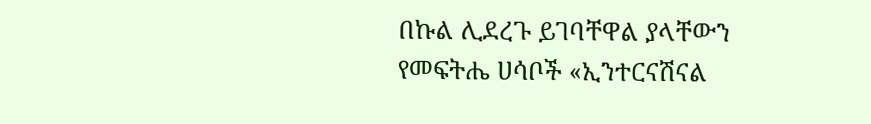በኩል ሊደረጉ ይገባቸዋል ያላቸውን የመፍትሔ ሀሳቦች «ኢንተርናሽናል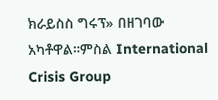ክራይስስ ግሩፕ» በዘገባው አካቶዋል።ምስል International Crisis Group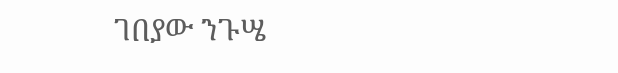ገበያው ንጉሤ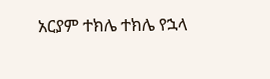አርያም ተክሌ ተክሌ የኋላ